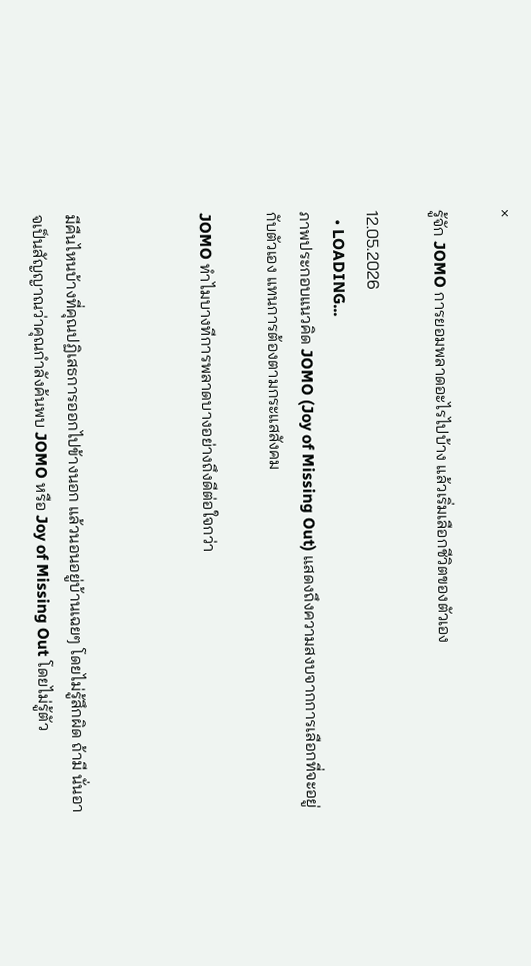×

รู้จัก JOMO การยอมพลาดอะไรไปบ้าง แล้วเริ่มเลือกชีวิตของตัวเอง

12.05.2026
  • LOADING...
ภาพประกอบแนวคิด JOMO (Joy of Missing Out) แสดงถึงความสงบจากการเลือกที่จะอยู่กับตัวเอง แทนการต้องตามกระแสสังคม

JOMO ทำไมบางทีการพลาดบางอย่างถึงดีต่อใจกว่า



มีคืนไหนบ้างที่คุณปฏิเสธการออกไปข้างนอก แล้วนอนอยู่บ้านเฉยๆ โดยไม่รู้สึกผิด ถ้ามี นั่นอาจเป็นสัญญาณว่าคุณกำลังค้นพบ JOMO หรือ Joy of Missing Out โดยไม่รู้ตัว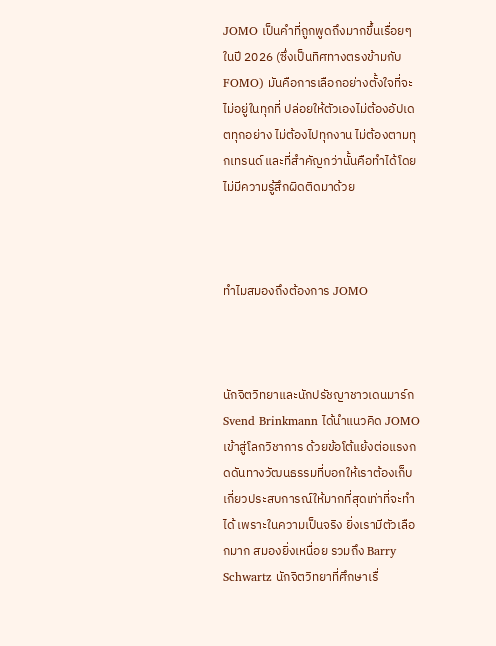JOMO เป็นคำที่ถูกพูดถึงมากขึ้นเรื่อยๆ ในปี 2026 (ซึ่งเป็นทิศทางตรงข้ามกับ FOMO) มันคือการเลือกอย่างตั้งใจที่จะไม่อยู่ในทุกที่ ปล่อยให้ตัวเองไม่ต้องอัปเดตทุกอย่าง ไม่ต้องไปทุกงาน ไม่ต้องตามทุกเทรนด์ และที่สำคัญกว่านั้นคือทำได้โดยไม่มีความรู้สึกผิดติดมาด้วย



ทำไมสมองถึงต้องการ JOMO



นักจิตวิทยาและนักปรัชญาชาวเดนมาร์ก Svend Brinkmann ได้นำแนวคิด JOMO เข้าสู่โลกวิชาการ ด้วยข้อโต้แย้งต่อแรงกดดันทางวัฒนธรรมที่บอกให้เราต้องเก็บเกี่ยวประสบการณ์ให้มากที่สุดเท่าที่จะทำได้ เพราะในความเป็นจริง ยิ่งเรามีตัวเลือกมาก สมองยิ่งเหนื่อย รวมถึง Barry Schwartz นักจิตวิทยาที่ศึกษาเรื่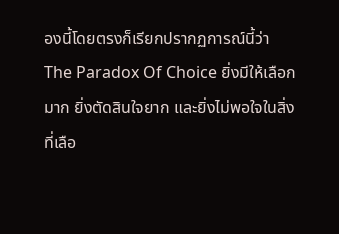องนี้โดยตรงก็เรียกปรากฏการณ์นี้ว่า The Paradox Of Choice ยิ่งมีให้เลือกมาก ยิ่งตัดสินใจยาก และยิ่งไม่พอใจในสิ่งที่เลือ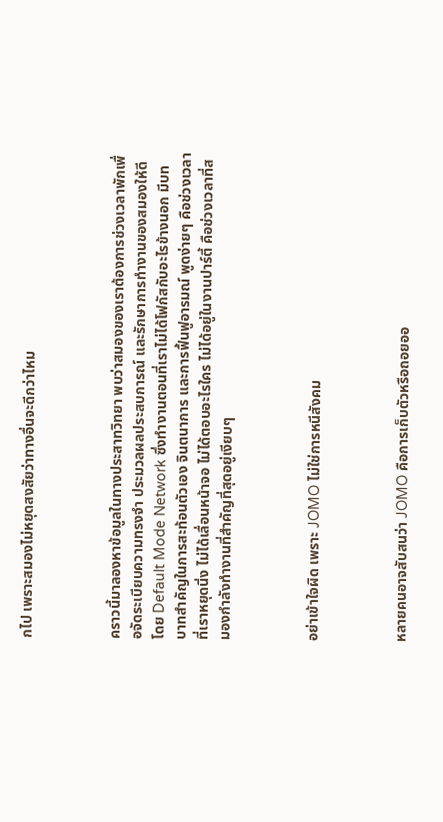กไป เพราะสมองไม่หยุดสงสัยว่าทางอื่นจะดีกว่าไหม



คราวนี้มาลองหาข้อมูลในทางประสาทวิทยา พบว่าสมองของเราต้องการช่วงเวลาพักเพื่อจัดระเบียบความทรงจำ ประมวลผลประสบการณ์ และรักษาการทำงานของสมองให้ดี โดย Default Mode Network ซึ่งทำงานตอนที่เราไม่ได้โฟกัสกับอะไรข้างนอก มีบทบาทสำคัญในการสะท้อนตัวเอง จินตนาการ และการฟื้นฟูอารมณ์ พูดง่ายๆ คือช่วงเวลาที่เราหยุดนิ่ง ไม่ได้เลื่อนหน้าจอ ไม่ได้ตอบอะไรใคร ไม่ได้อยู่ในงานปาร์ตี้ คือช่วงเวลาที่สมองกำลังทำงานที่สำคัญที่สุดอยู่เงียบๆ



อย่าเข้าใจผิด เพราะ JOMO ไม่ใช่การหนีสังคม



หลายคนอาจสับสนว่า JOMO คือการเก็บตัวหรือถอยออ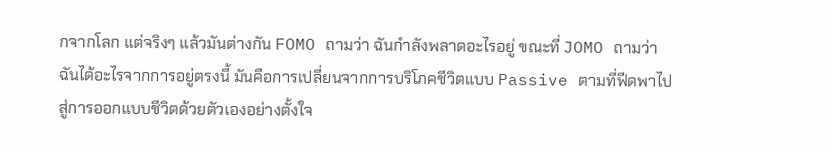กจากโลก แต่จริงๆ แล้วมันต่างกัน FOMO ถามว่า ฉันกำลังพลาดอะไรอยู่ ขณะที่ JOMO ถามว่า ฉันได้อะไรจากการอยู่ตรงนี้ มันคือการเปลี่ยนจากการบริโภคชีวิตแบบ Passive ตามที่ฟีดพาไป สู่การออกแบบชีวิตด้วยตัวเองอย่างตั้งใจ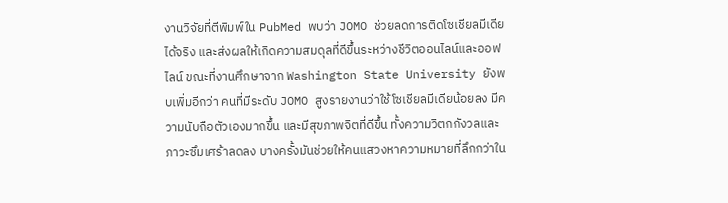งานวิจัยที่ตีพิมพ์ใน PubMed พบว่า JOMO ช่วยลดการติดโซเชียลมีเดียได้จริง และส่งผลให้เกิดความสมดุลที่ดีขึ้นระหว่างชีวิตออนไลน์และออฟไลน์ ขณะที่งานศึกษาจาก Washington State University ยังพบเพิ่มอีกว่า คนที่มีระดับ JOMO สูงรายงานว่าใช้โซเชียลมีเดียน้อยลง มีความนับถือตัวเองมากขึ้น และมีสุขภาพจิตที่ดีขึ้น ทั้งความวิตกกังวลและภาวะซึมเศร้าลดลง บางครั้งมันช่วยให้คนแสวงหาความหมายที่ลึกกว่าใน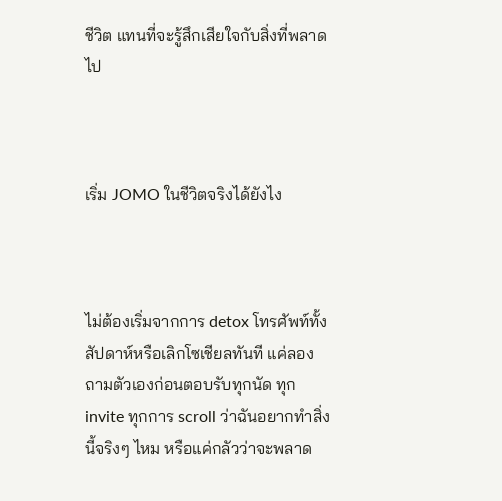ชีวิต แทนที่จะรู้สึกเสียใจกับสิ่งที่พลาดไป



เริ่ม JOMO ในชีวิตจริงได้ยังไง



ไม่ต้องเริ่มจากการ detox โทรศัพท์ทั้งสัปดาห์หรือเลิกโซเชียลทันที แค่ลองถามตัวเองก่อนตอบรับทุกนัด ทุก invite ทุกการ scroll ว่าฉันอยากทำสิ่งนี้จริงๆ ไหม หรือแค่กลัวว่าจะพลาด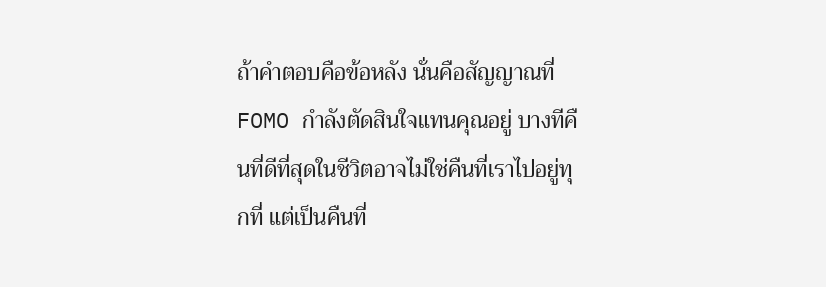ถ้าคำตอบคือข้อหลัง นั่นคือสัญญาณที่ FOMO กำลังตัดสินใจแทนคุณอยู่ บางทีคืนที่ดีที่สุดในชีวิตอาจไม่ใช่คืนที่เราไปอยู่ทุกที่ แต่เป็นคืนที่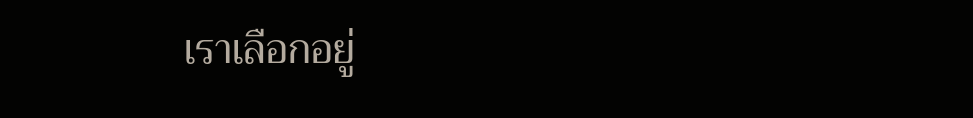เราเลือกอยู่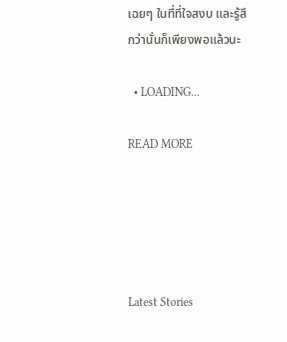เฉยๆ ในที่ที่ใจสงบ และรู้สึกว่านั่นก็เพียงพอแล้วนะ

  • LOADING...

READ MORE





Latest Stories